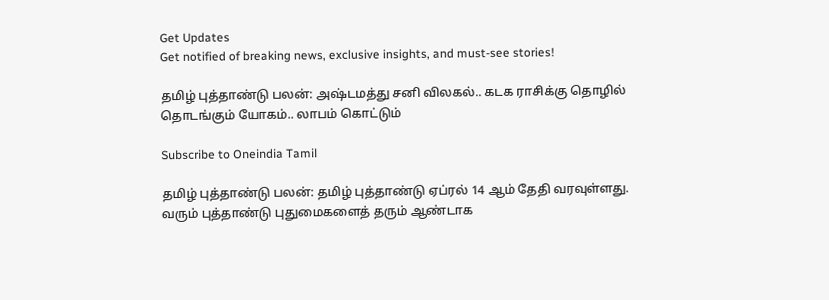Get Updates
Get notified of breaking news, exclusive insights, and must-see stories!

தமிழ் புத்தாண்டு பலன்: அஷ்டமத்து சனி விலகல்.. கடக ராசிக்கு தொழில் தொடங்கும் யோகம்.. லாபம் கொட்டும்

Subscribe to Oneindia Tamil

தமிழ் புத்தாண்டு பலன்: தமிழ் புத்தாண்டு ஏப்ரல் 14 ஆம் தேதி வரவுள்ளது. வரும் புத்தாண்டு புதுமைகளைத் தரும் ஆண்டாக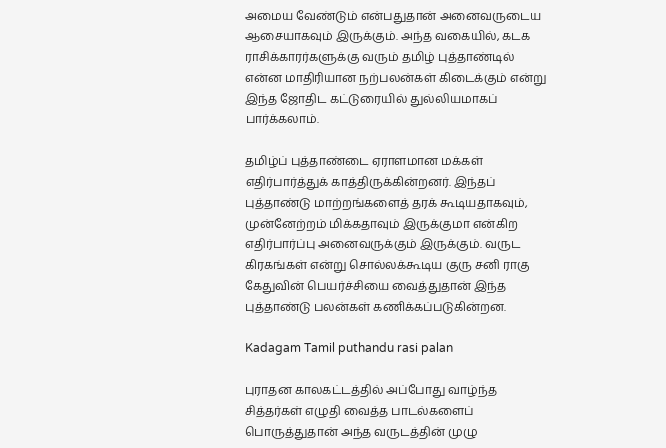அமைய வேண்டும் என்பதுதான் அனைவருடைய ஆசையாகவும் இருக்கும். அந்த வகையில், கடக ராசிக்காரர்களுக்கு வரும் தமிழ் புத்தாண்டில் என்ன மாதிரியான நற்பலன்கள் கிடைக்கும் என்று இந்த ஜோதிட கட்டுரையில் துல்லியமாகப் பார்க்கலாம்.

தமிழ்ப் புத்தாண்டை ஏராளமான மக்கள் எதிர்பார்த்துக் காத்திருக்கின்றனர். இந்தப் புத்தாண்டு மாற்றங்களைத் தரக் கூடியதாகவும், முன்னேற்றம் மிக்கதாவும் இருக்குமா என்கிற எதிர்பார்ப்பு அனைவருக்கும் இருக்கும். வருட கிரகங்கள் என்று சொல்லக்கூடிய குரு சனி ராகு கேதுவின் பெயர்ச்சியை வைத்துதான் இந்த புத்தாண்டு பலன்கள் கணிக்கப்படுகின்றன.

Kadagam Tamil puthandu rasi palan

புராதன காலகட்டத்தில் அப்போது வாழ்ந்த சித்தர்கள் எழுதி வைத்த பாடல்களைப் பொருத்துதான் அந்த வருடத்தின் முழு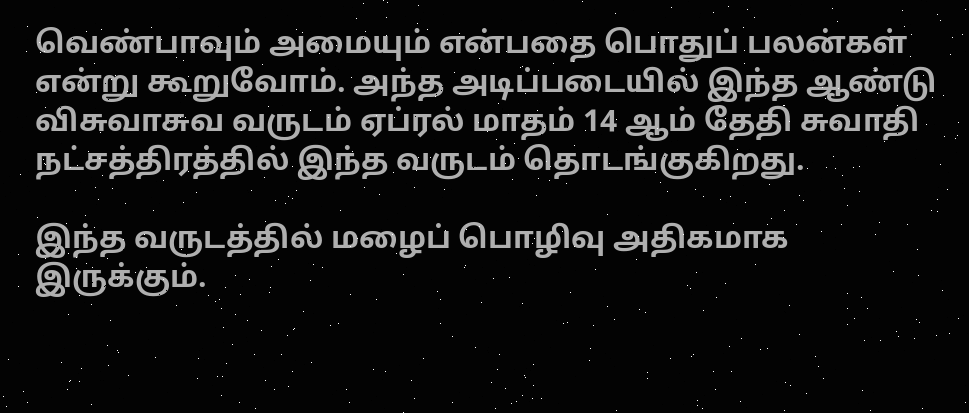வெண்பாவும் அமையும் என்பதை பொதுப் பலன்கள் என்று கூறுவோம். அந்த அடிப்படையில் இந்த ஆண்டு விசுவாசுவ வருடம் ஏப்ரல் மாதம் 14 ஆம் தேதி சுவாதி நட்சத்திரத்தில் இந்த வருடம் தொடங்குகிறது.

இந்த வருடத்தில் மழைப் பொழிவு அதிகமாக இருக்கும்.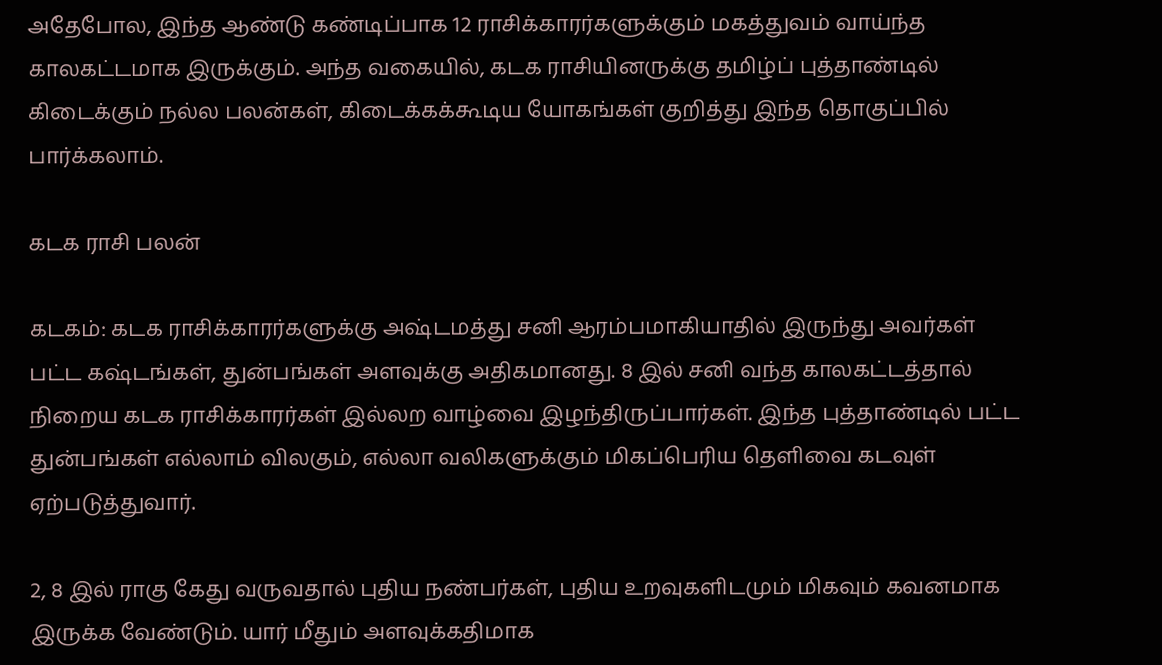அதேபோல, இந்த ஆண்டு கண்டிப்பாக 12 ராசிக்காரர்களுக்கும் மகத்துவம் வாய்ந்த காலகட்டமாக இருக்கும். அந்த வகையில், கடக ராசியினருக்கு தமிழ்ப் புத்தாண்டில் கிடைக்கும் நல்ல பலன்கள், கிடைக்கக்கூடிய யோகங்கள் குறித்து இந்த தொகுப்பில் பார்க்கலாம்.

கடக ராசி பலன்

கடகம்: கடக ராசிக்காரர்களுக்கு அஷ்டமத்து சனி ஆரம்பமாகியாதில் இருந்து அவர்கள் பட்ட கஷ்டங்கள், துன்பங்கள் அளவுக்கு அதிகமானது. 8 இல் சனி வந்த காலகட்டத்தால் நிறைய கடக ராசிக்காரர்கள் இல்லற வாழ்வை இழந்திருப்பார்கள். இந்த புத்தாண்டில் பட்ட துன்பங்கள் எல்லாம் விலகும், எல்லா வலிகளுக்கும் மிகப்பெரிய தெளிவை கடவுள் ஏற்படுத்துவார்.

2, 8 இல் ராகு கேது வருவதால் புதிய நண்பர்கள், புதிய உறவுகளிடமும் மிகவும் கவனமாக இருக்க வேண்டும். யார் மீதும் அளவுக்கதிமாக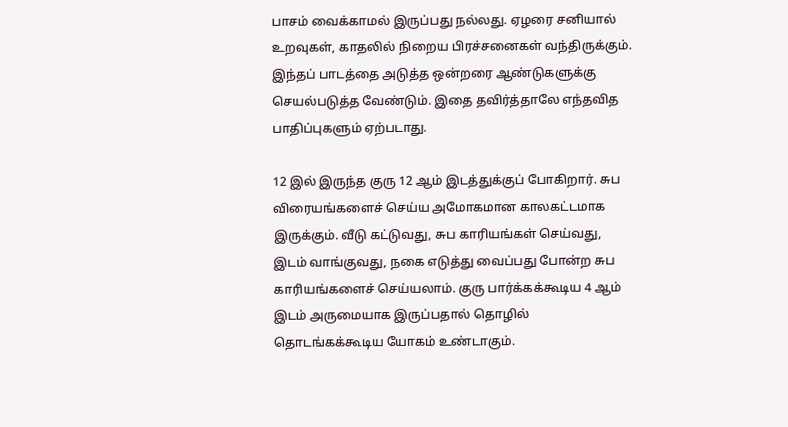பாசம் வைக்காமல் இருப்பது நல்லது. ஏழரை சனியால் உறவுகள், காதலில் நிறைய பிரச்சனைகள் வந்திருக்கும். இந்தப் பாடத்தை அடுத்த ஒன்றரை ஆண்டுகளுக்கு செயல்படுத்த வேண்டும். இதை தவிர்த்தாலே எந்தவித பாதிப்புகளும் ஏற்படாது.

12 இல் இருந்த குரு 12 ஆம் இடத்துக்குப் போகிறார். சுப விரையங்களைச் செய்ய அமோகமான காலகட்டமாக இருக்கும். வீடு கட்டுவது, சுப காரியங்கள் செய்வது, இடம் வாங்குவது, நகை எடுத்து வைப்பது போன்ற சுப காரியங்களைச் செய்யலாம். குரு பார்க்கக்கூடிய 4 ஆம் இடம் அருமையாக இருப்பதால் தொழில் தொடங்கக்கூடிய யோகம் உண்டாகும்.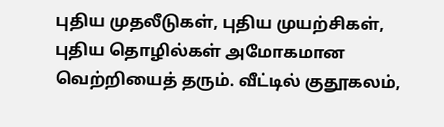புதிய முதலீடுகள், புதிய முயற்சிகள், புதிய தொழில்கள் அமோகமான வெற்றியைத் தரும். வீட்டில் குதூகலம்,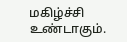மகிழ்ச்சி உண்டாகும்.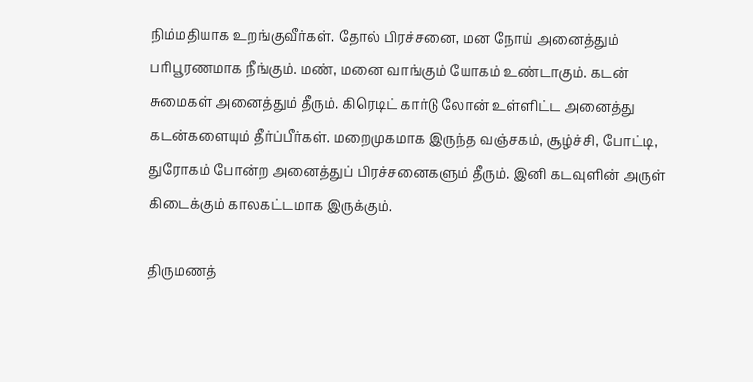நிம்மதியாக உறங்குவீர்கள். தோல் பிரச்சனை, மன நோய் அனைத்தும் பரிபூரணமாக நீங்கும். மண், மனை வாங்கும் யோகம் உண்டாகும். கடன் சுமைகள் அனைத்தும் தீரும். கிரெடிட் கார்டு லோன் உள்ளிட்ட அனைத்து கடன்களையும் தீர்ப்பீர்கள். மறைமுகமாக இருந்த வஞ்சகம், சூழ்ச்சி, போட்டி, துரோகம் போன்ற அனைத்துப் பிரச்சனைகளும் தீரும். இனி கடவுளின் அருள் கிடைக்கும் காலகட்டமாக இருக்கும்.

திருமணத்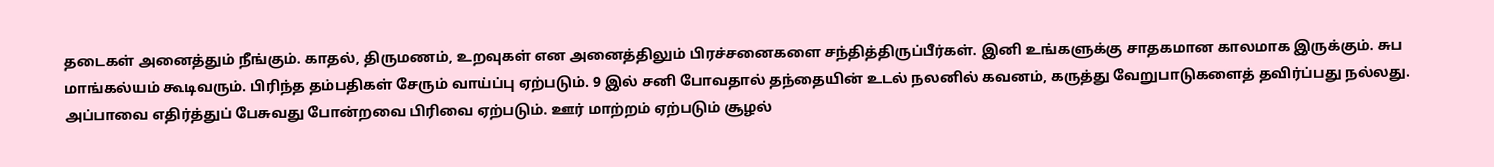தடைகள் அனைத்தும் நீங்கும். காதல், திருமணம், உறவுகள் என அனைத்திலும் பிரச்சனைகளை சந்தித்திருப்பீர்கள். இனி உங்களுக்கு சாதகமான காலமாக இருக்கும். சுப மாங்கல்யம் கூடிவரும். பிரிந்த தம்பதிகள் சேரும் வாய்ப்பு ஏற்படும். 9 இல் சனி போவதால் தந்தையின் உடல் நலனில் கவனம், கருத்து வேறுபாடுகளைத் தவிர்ப்பது நல்லது. அப்பாவை எதிர்த்துப் பேசுவது போன்றவை பிரிவை ஏற்படும். ஊர் மாற்றம் ஏற்படும் சூழல்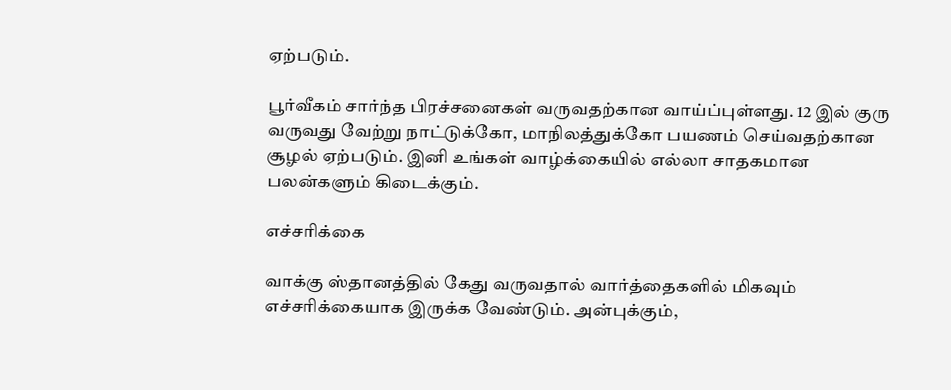ஏற்படும்.

பூர்வீகம் சார்ந்த பிரச்சனைகள் வருவதற்கான வாய்ப்புள்ளது. 12 இல் குரு வருவது வேற்று நாட்டுக்கோ, மாநிலத்துக்கோ பயணம் செய்வதற்கான சூழல் ஏற்படும். இனி உங்கள் வாழ்க்கையில் எல்லா சாதகமான பலன்களும் கிடைக்கும்.

எச்சரிக்கை

வாக்கு ஸ்தானத்தில் கேது வருவதால் வார்த்தைகளில் மிகவும் எச்சரிக்கையாக இருக்க வேண்டும். அன்புக்கும்,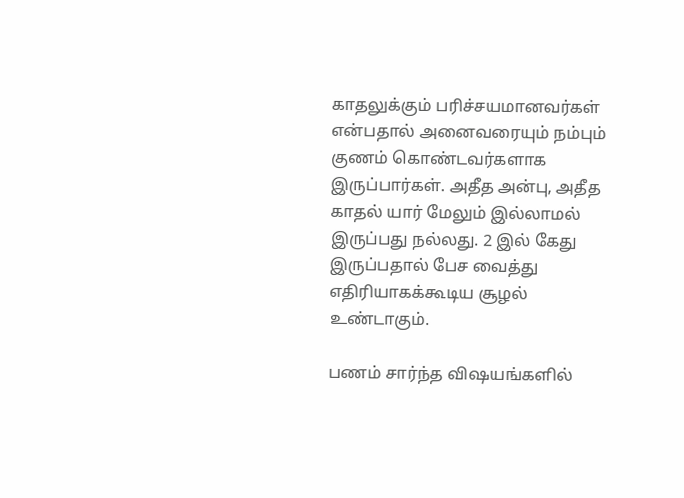காதலுக்கும் பரிச்சயமானவர்கள் என்பதால் அனைவரையும் நம்பும் குணம் கொண்டவர்களாக இருப்பார்கள். அதீத அன்பு, அதீத காதல் யார் மேலும் இல்லாமல் இருப்பது நல்லது. 2 இல் கேது இருப்பதால் பேச வைத்து எதிரியாகக்கூடிய சூழல் உண்டாகும்.

பணம் சார்ந்த விஷயங்களில்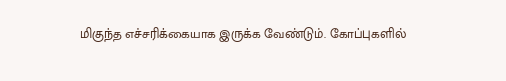மிகுந்த எச்சரிக்கையாக இருக்க வேண்டும். கோப்புகளில்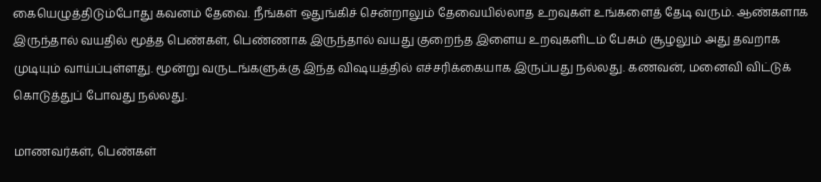கையெழுத்திடும்போது கவனம் தேவை. நீங்கள் ஒதுங்கிச் சென்றாலும் தேவையில்லாத உறவுகள் உங்களைத் தேடி வரும். ஆண்களாக இருந்தால் வயதில் மூத்த பெண்கள், பெண்ணாக இருந்தால் வயது குறைந்த இளைய உறவுகளிடம் பேசும் சூழலும் அது தவறாக முடியும் வாய்ப்புள்ளது. மூன்று வருடங்களுக்கு இந்த விஷயத்தில் எச்சரிக்கையாக இருப்பது நல்லது. கணவன், மனைவி விட்டுக் கொடுத்துப் போவது நல்லது.

மாணவர்கள், பெண்கள்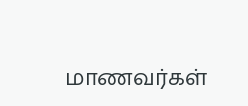மாணவர்கள்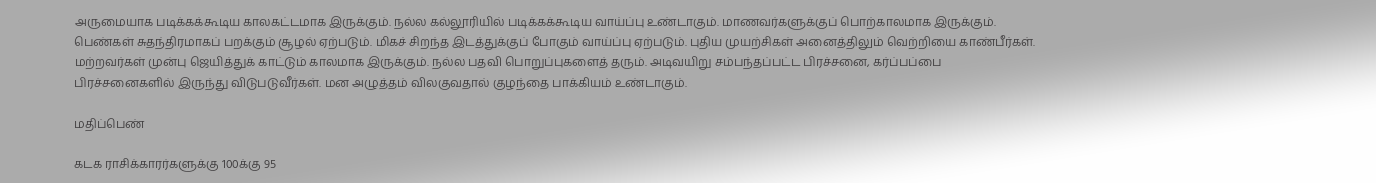அருமையாக படிக்கக்கூடிய காலகட்டமாக இருக்கும். நல்ல கல்லூரியில் படிக்கக்கூடிய வாய்ப்பு உண்டாகும். மாணவர்களுக்குப் பொற்காலமாக இருக்கும். பெண்கள் சுதந்திரமாகப் பறக்கும் சூழல் ஏற்படும். மிகச் சிறந்த இடத்துக்குப் போகும் வாய்ப்பு ஏற்படும். புதிய முயற்சிகள் அனைத்திலும் வெற்றியை காண்பீர்கள். மற்றவர்கள் முன்பு ஜெயித்துக் காட்டும் காலமாக இருக்கும். நல்ல பதவி பொறுப்புகளைத் தரும். அடிவயிறு சம்பந்தப்பட்ட பிரச்சனை, கர்ப்பப்பை பிரச்சனைகளில் இருந்து விடுபடுவீர்கள். மன அழுத்தம் விலகுவதால் குழந்தை பாக்கியம் உண்டாகும்.

மதிப்பெண்

கடக ராசிக்காரர்களுக்கு 100க்கு 95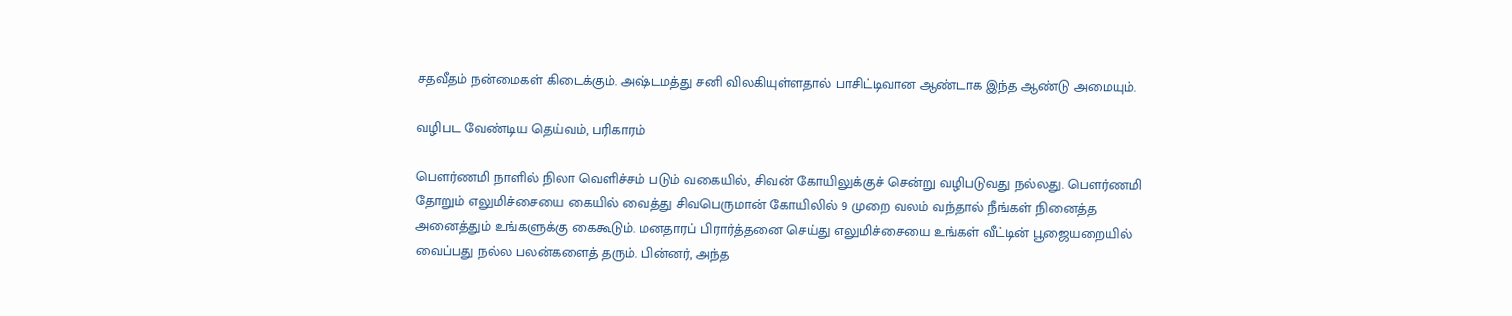சதவீதம் நன்மைகள் கிடைக்கும். அஷ்டமத்து சனி விலகியுள்ளதால் பாசிட்டிவான ஆண்டாக இந்த ஆண்டு அமையும்.

வழிபட வேண்டிய தெய்வம், பரிகாரம்

பெளர்ணமி நாளில் நிலா வெளிச்சம் படும் வகையில், சிவன் கோயிலுக்குச் சென்று வழிபடுவது நல்லது. பெளர்ணமி தோறும் எலுமிச்சையை கையில் வைத்து சிவபெருமான் கோயிலில் 9 முறை வலம் வந்தால் நீங்கள் நினைத்த அனைத்தும் உங்களுக்கு கைகூடும். மனதாரப் பிரார்த்தனை செய்து எலுமிச்சையை உங்கள் வீட்டின் பூஜையறையில் வைப்பது நல்ல பலன்களைத் தரும். பின்னர், அந்த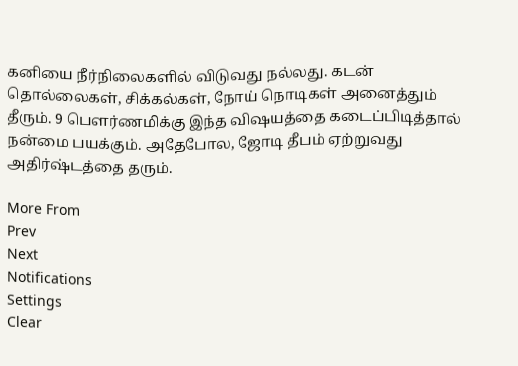கனியை நீர்நிலைகளில் விடுவது நல்லது. கடன் தொல்லைகள், சிக்கல்கள், நோய் நொடிகள் அனைத்தும் தீரும். 9 பெளர்ணமிக்கு இந்த விஷயத்தை கடைப்பிடித்தால் நன்மை பயக்கும். அதேபோல, ஜோடி தீபம் ஏற்றுவது அதிர்ஷ்டத்தை தரும்.

More From
Prev
Next
Notifications
Settings
Clear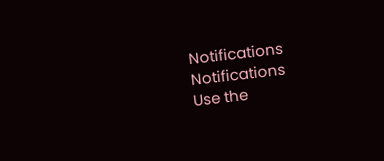Notifications
Notifications
Use the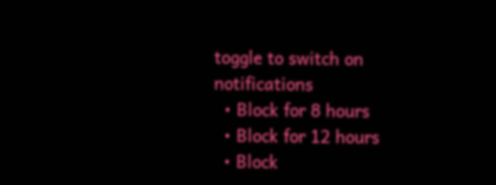toggle to switch on notifications
  • Block for 8 hours
  • Block for 12 hours
  • Block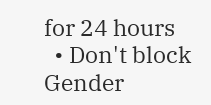for 24 hours
  • Don't block
Gender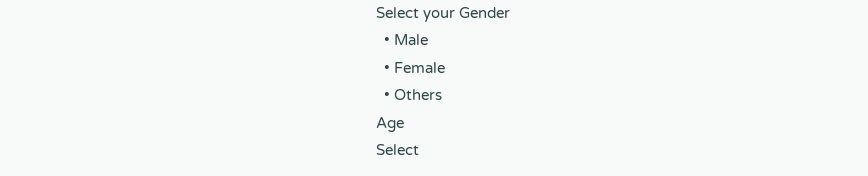Select your Gender
  • Male
  • Female
  • Others
Age
Select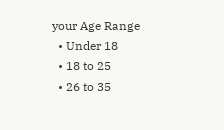your Age Range
  • Under 18
  • 18 to 25
  • 26 to 35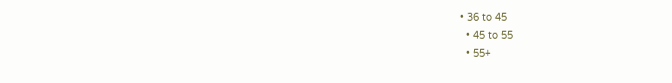• 36 to 45
  • 45 to 55
  • 55+